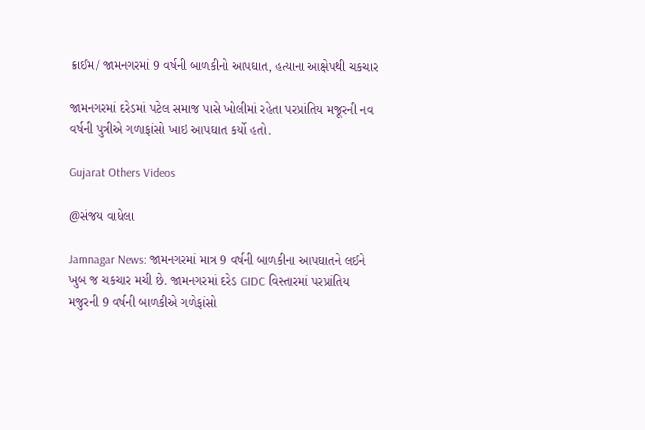ક્રાઈમ/ જામનગરમાં 9 વર્ષની બાળકીનો આપઘાત, હત્યાના આક્ષેપથી ચકચાર

જામનગરમાં દરેડમાં પટેલ સમાજ પાસે ખોલીમાં રહેતા પરપ્રાંતિય મજૂરની નવ વર્ષની પુત્રીએ ગળાફાંસો ખાઇ આપઘાત કર્યો હતો.

Gujarat Others Videos

@સંજય વાધેલા

Jamnagar News: જામનગરમાં માત્ર 9 વર્ષની બાળકીના આપઘાતને લઈને ખુબ જ ચકચાર મચી છે. જામનગરમાં દરેડ GIDC વિસ્તારમાં પરપ્રાંતિય મજુરની 9 વર્ષની બાળકીએ ગળેફાંસો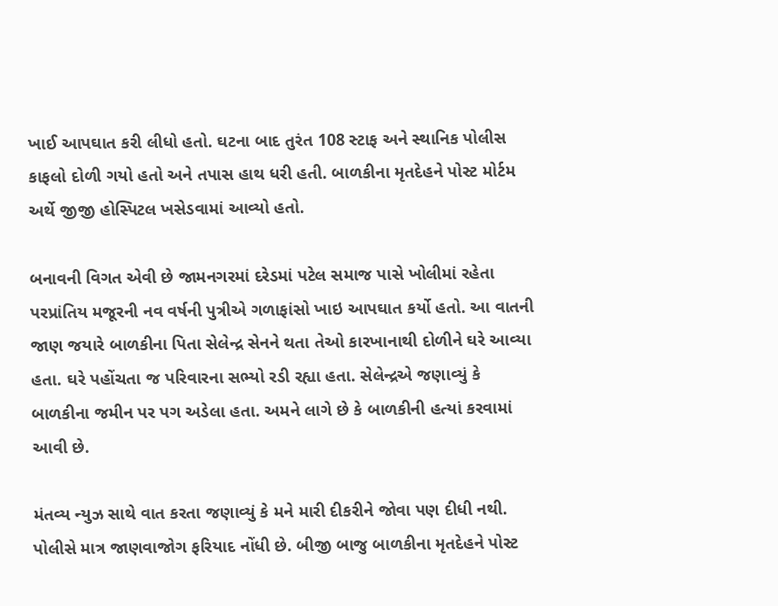ખાઈ આપઘાત કરી લીધો હતો. ઘટના બાદ તુરંત 108 સ્ટાફ અને સ્થાનિક પોલીસ કાફલો દોળી ગયો હતો અને તપાસ હાથ ધરી હતી. બાળકીના મૃતદેહને પોસ્ટ મોર્ટમ અર્થે જીજી હોસ્પિટલ ખસેડવામાં આવ્યો હતો.

બનાવની વિગત એવી છે જામનગરમાં દરેડમાં પટેલ સમાજ પાસે ખોલીમાં રહેતા પરપ્રાંતિય મજૂરની નવ વર્ષની પુત્રીએ ગળાફાંસો ખાઇ આપઘાત કર્યો હતો. આ વાતની જાણ જયારે બાળકીના પિતા સેલેન્દ્ર સેનને થતા તેઓ કારખાનાથી દોળીને ઘરે આવ્યા હતા. ઘરે પહોંચતા જ પરિવારના સભ્યો રડી રહ્યા હતા. સેલેન્દ્રએ જણાવ્યું કે બાળકીના જમીન પર પગ અડેલા હતા. અમને લાગે છે કે બાળકીની હત્યાં કરવામાં આવી છે.

મંતવ્ય ન્યુઝ સાથે વાત કરતા જણાવ્યું કે મને મારી દીકરીને જોવા પણ દીધી નથી. પોલીસે માત્ર જાણવાજોગ ફરિયાદ નોંધી છે. બીજી બાજુ બાળકીના મૃતદેહને પોસ્ટ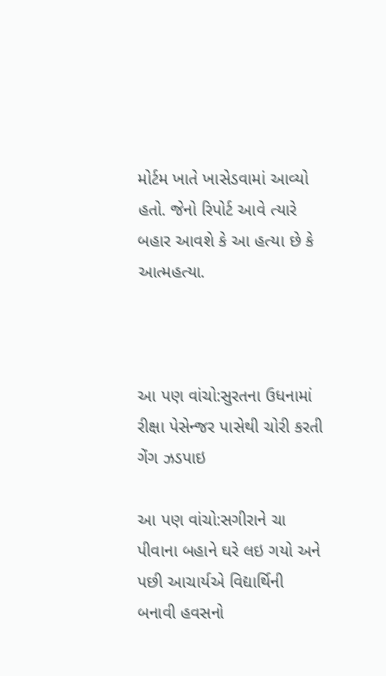મોર્ટમ ખાતે ખાસેડવામાં આવ્યો હતો. જેનો રિપોર્ટ આવે ત્યારે બહાર આવશે કે આ હત્યા છે કે આત્મહત્યા.



આ પણ વાંચો:સુરતના ઉધનામાં રીક્ષા પેસેન્જર પાસેથી ચોરી કરતી ગેંગ ઝડપાઇ

આ પણ વાંચો:સગીરાને ચા પીવાના બહાને ઘરે લઇ ગયો અને પછી આચાર્યએ વિદ્યાર્થિની બનાવી હવસનો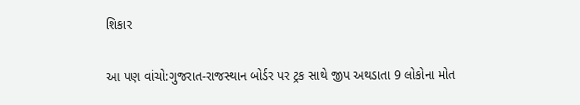શિકાર

આ પણ વાંચો:ગુજરાત-રાજસ્થાન બોર્ડર પર ટ્રક સાથે જીપ અથડાતા 9 લોકોના મોત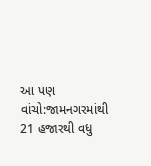આ પણ વાંચો:જામનગરમાંથી 21 હજારથી વધુ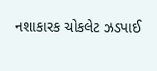નશાકારક ચોકલેટ ઝડપાઈ